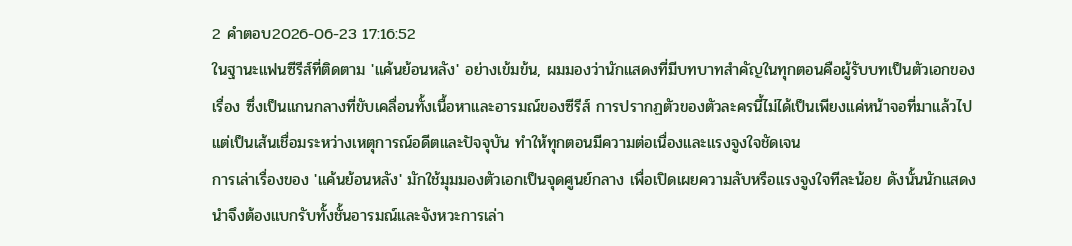2 คำตอบ2026-06-23 17:16:52
ในฐานะแฟนซีรีส์ที่ติดตาม 'แค้นย้อนหลัง' อย่างเข้มข้น, ผมมองว่านักแสดงที่มีบทบาทสำคัญในทุกตอนคือผู้รับบทเป็นตัวเอกของเรื่อง ซึ่งเป็นแกนกลางที่ขับเคลื่อนทั้งเนื้อหาและอารมณ์ของซีรีส์ การปรากฏตัวของตัวละครนี้ไม่ได้เป็นเพียงแค่หน้าจอที่มาแล้วไป แต่เป็นเส้นเชื่อมระหว่างเหตุการณ์อดีตและปัจจุบัน ทำให้ทุกตอนมีความต่อเนื่องและแรงจูงใจชัดเจน
การเล่าเรื่องของ 'แค้นย้อนหลัง' มักใช้มุมมองตัวเอกเป็นจุดศูนย์กลาง เพื่อเปิดเผยความลับหรือแรงจูงใจทีละน้อย ดังนั้นนักแสดงนำจึงต้องแบกรับทั้งชั้นอารมณ์และจังหวะการเล่า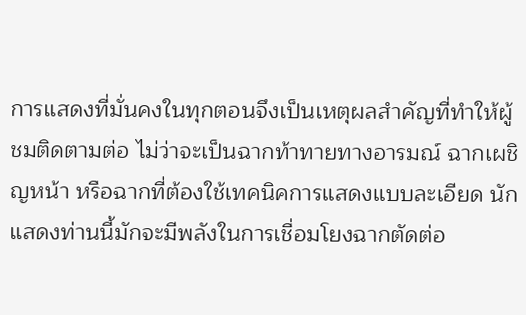การแสดงที่มั่นคงในทุกตอนจึงเป็นเหตุผลสำคัญที่ทำให้ผู้ชมติดตามต่อ ไม่ว่าจะเป็นฉากท้าทายทางอารมณ์ ฉากเผชิญหน้า หรือฉากที่ต้องใช้เทคนิคการแสดงแบบละเอียด นักแสดงท่านนี้มักจะมีพลังในการเชื่อมโยงฉากตัดต่อ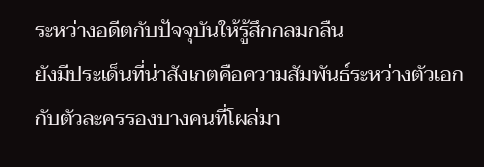ระหว่างอดีตกับปัจจุบันให้รู้สึกกลมกลืน
ยังมีประเด็นที่น่าสังเกตคือความสัมพันธ์ระหว่างตัวเอกกับตัวละครรองบางคนที่โผล่มา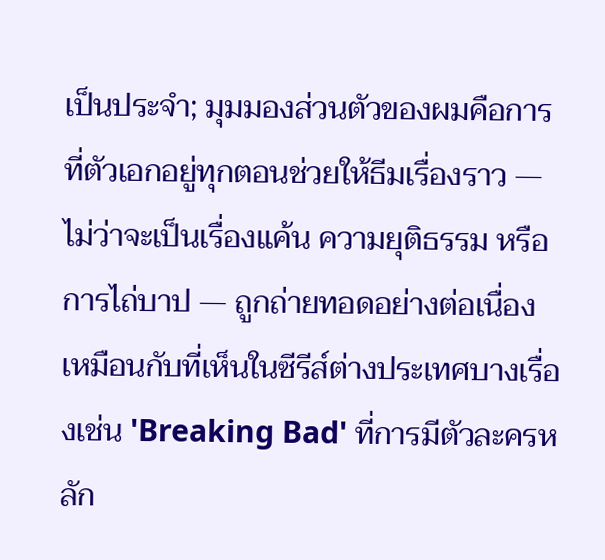เป็นประจำ; มุมมองส่วนตัวของผมคือการที่ตัวเอกอยู่ทุกตอนช่วยให้ธีมเรื่องราว — ไม่ว่าจะเป็นเรื่องแค้น ความยุติธรรม หรือการไถ่บาป — ถูกถ่ายทอดอย่างต่อเนื่อง เหมือนกับที่เห็นในซีรีส์ต่างประเทศบางเรื่องเช่น 'Breaking Bad' ที่การมีตัวละครหลัก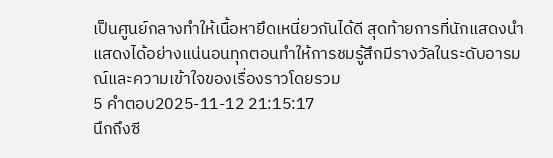เป็นศูนย์กลางทำให้เนื้อหายึดเหนี่ยวกันได้ดี สุดท้ายการที่นักแสดงนำแสดงได้อย่างแน่นอนทุกตอนทำให้การชมรู้สึกมีรางวัลในระดับอารมณ์และความเข้าใจของเรื่องราวโดยรวม
5 คำตอบ2025-11-12 21:15:17
นึกถึงซี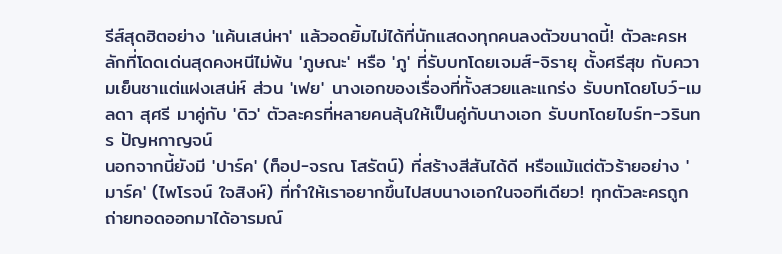รีส์สุดฮิตอย่าง 'แค้นเสน่หา' แล้วอดยิ้มไม่ได้ที่นักแสดงทุกคนลงตัวขนาดนี้! ตัวละครหลักที่โดดเด่นสุดคงหนีไม่พ้น 'ภูษณะ' หรือ 'ภู' ที่รับบทโดยเจมส์-จิรายุ ตั้งศรีสุข กับความเย็นชาแต่แฝงเสน่ห์ ส่วน 'เฟย' นางเอกของเรื่องที่ทั้งสวยและแกร่ง รับบทโดยโบว์-เมลดา สุศรี มาคู่กับ 'ดิว' ตัวละครที่หลายคนลุ้นให้เป็นคู่กับนางเอก รับบทโดยไบร์ท-วรินทร ปัญหกาญจน์
นอกจากนี้ยังมี 'ปาร์ค' (ท็อป-จรณ โสรัตน์) ที่สร้างสีสันได้ดี หรือแม้แต่ตัวร้ายอย่าง 'มาร์ค' (ไพโรจน์ ใจสิงห์) ที่ทำให้เราอยากขึ้นไปสบนางเอกในจอทีเดียว! ทุกตัวละครถูกถ่ายทอดออกมาได้อารมณ์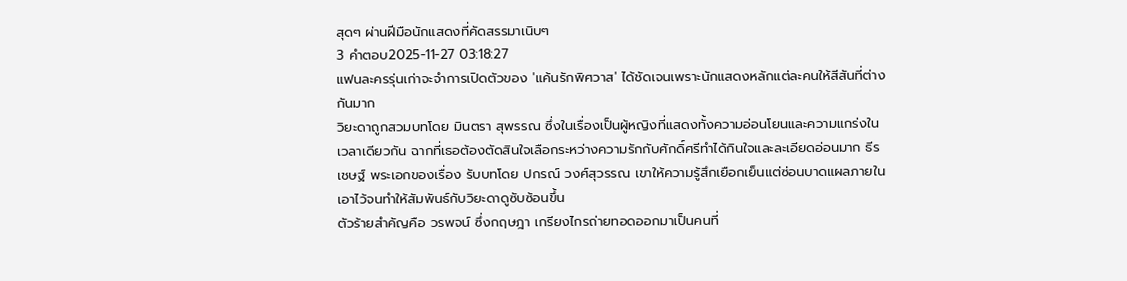สุดๆ ผ่านฝีมือนักแสดงที่คัดสรรมาเนิบๆ
3 คำตอบ2025-11-27 03:18:27
แฟนละครรุ่นเก่าจะจำการเปิดตัวของ 'แค้นรักพิศวาส' ได้ชัดเจนเพราะนักแสดงหลักแต่ละคนให้สีสันที่ต่างกันมาก
วิยะดาถูกสวมบทโดย มินตรา สุพรรณ ซึ่งในเรื่องเป็นผู้หญิงที่แสดงทั้งความอ่อนโยนและความแกร่งในเวลาเดียวกัน ฉากที่เธอต้องตัดสินใจเลือกระหว่างความรักกับศักดิ์ศรีทำได้กินใจและละเอียดอ่อนมาก ธีรเชษฐ์ พระเอกของเรื่อง รับบทโดย ปกรณ์ วงศ์สุวรรณ เขาให้ความรู้สึกเยือกเย็นแต่ซ่อนบาดแผลภายในเอาไว้จนทำให้สัมพันธ์กับวิยะดาดูซับซ้อนขึ้น
ตัวร้ายสำคัญคือ วรพจน์ ซึ่งกฤษฎา เกรียงไกรถ่ายทอดออกมาเป็นคนที่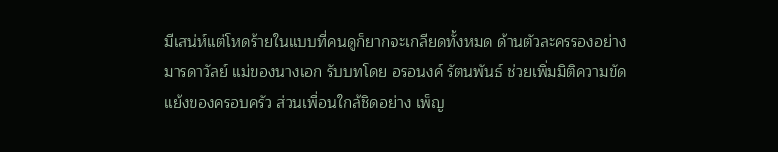มีเสน่ห์แต่โหดร้ายในแบบที่คนดูก็ยากจะเกลียดทั้งหมด ด้านตัวละครรองอย่างมารดาวัลย์ แม่ของนางเอก รับบทโดย อรอนงค์ รัตนพันธ์ ช่วยเพิ่มมิติความขัดแย้งของครอบครัว ส่วนเพื่อนใกล้ชิดอย่าง เพ็ญ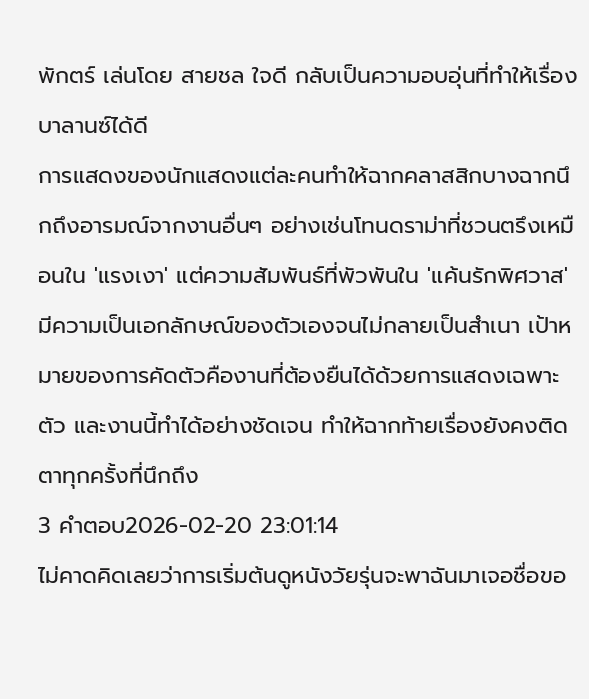พักตร์ เล่นโดย สายชล ใจดี กลับเป็นความอบอุ่นที่ทำให้เรื่องบาลานซ์ได้ดี
การแสดงของนักแสดงแต่ละคนทำให้ฉากคลาสสิกบางฉากนึกถึงอารมณ์จากงานอื่นๆ อย่างเช่นโทนดราม่าที่ชวนตรึงเหมือนใน 'แรงเงา' แต่ความสัมพันธ์ที่พัวพันใน 'แค้นรักพิศวาส' มีความเป็นเอกลักษณ์ของตัวเองจนไม่กลายเป็นสำเนา เป้าหมายของการคัดตัวคืองานที่ต้องยืนได้ด้วยการแสดงเฉพาะตัว และงานนี้ทำได้อย่างชัดเจน ทำให้ฉากท้ายเรื่องยังคงติดตาทุกครั้งที่นึกถึง
3 คำตอบ2026-02-20 23:01:14
ไม่คาดคิดเลยว่าการเริ่มต้นดูหนังวัยรุ่นจะพาฉันมาเจอชื่อขอ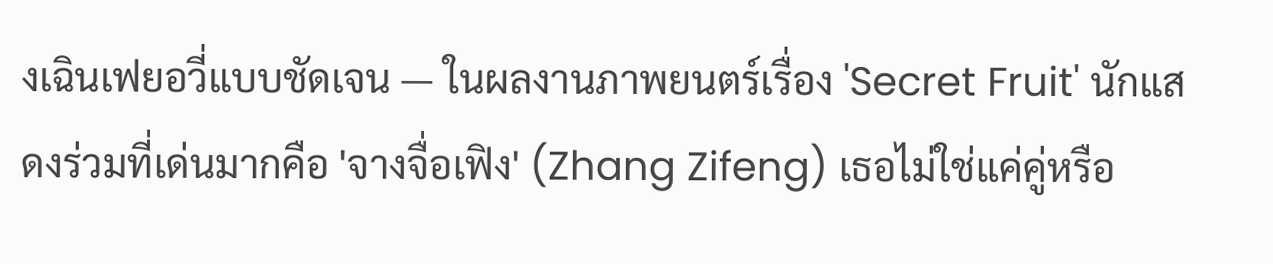งเฉินเฟยอวี่แบบชัดเจน — ในผลงานภาพยนตร์เรื่อง 'Secret Fruit' นักแสดงร่วมที่เด่นมากคือ 'จางจื่อเฟิง' (Zhang Zifeng) เธอไม่ใช่แค่คู่หรือ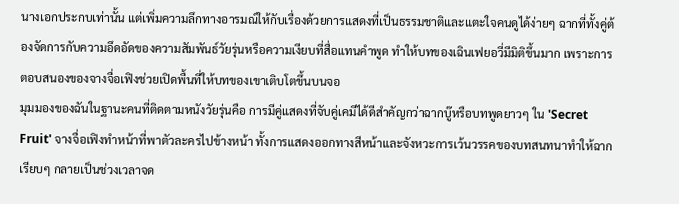นางเอกประกบเท่านั้น แต่เพิ่มความลึกทางอารมณ์ให้กับเรื่องด้วยการแสดงที่เป็นธรรมชาติและแตะใจคนดูได้ง่ายๆ ฉากที่ทั้งคู่ต้องจัดการกับความอึดอัดของความสัมพันธ์วัยรุ่นหรือความเงียบที่สื่อแทนคำพูด ทำให้บทของเฉินเฟยอวี่มีมิติขึ้นมาก เพราะการตอบสนองของจางจื่อเฟิงช่วยเปิดพื้นที่ให้บทของเขาเติบโตขึ้นบนจอ
มุมมองของฉันในฐานะคนที่ติดตามหนังวัยรุ่นคือ การมีคู่แสดงที่จับคู่เคมีได้ดีสำคัญกว่าฉากบู๊หรือบทพูดยาวๆ ใน 'Secret Fruit' จางจื่อเฟิงทำหน้าที่พาตัวละครไปข้างหน้า ทั้งการแสดงออกทางสีหน้าและจังหวะการเว้นวรรคของบทสนทนาทำให้ฉากเรียบๆ กลายเป็นช่วงเวลาจด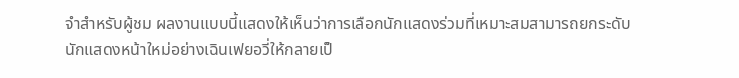จำสำหรับผู้ชม ผลงานแบบนี้แสดงให้เห็นว่าการเลือกนักแสดงร่วมที่เหมาะสมสามารถยกระดับนักแสดงหน้าใหม่อย่างเฉินเฟยอวี่ให้กลายเป็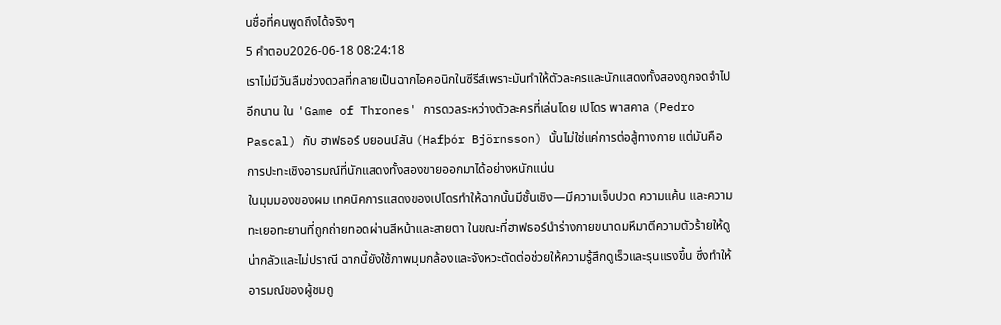นชื่อที่คนพูดถึงได้จริงๆ
5 คำตอบ2026-06-18 08:24:18
เราไม่มีวันลืมช่วงดวลที่กลายเป็นฉากไอคอนิกในซีรีส์เพราะมันทำให้ตัวละครและนักแสดงทั้งสองถูกจดจำไปอีกนาน ใน 'Game of Thrones' การดวลระหว่างตัวละครที่เล่นโดย เปโดร พาสคาล (Pedro Pascal) กับ ฮาฟธอร์ บยอนน์สัน (Hafþór Björnsson) นั้นไม่ใช่แค่การต่อสู้ทางกาย แต่มันคือการปะทะเชิงอารมณ์ที่นักแสดงทั้งสองขายออกมาได้อย่างหนักแน่น
ในมุมมองของผม เทคนิคการแสดงของเปโดรทำให้ฉากนั้นมีชั้นเชิง—มีความเจ็บปวด ความแค้น และความทะเยอทะยานที่ถูกถ่ายทอดผ่านสีหน้าและสายตา ในขณะที่ฮาฟธอร์นำร่างกายขนาดมหึมาตีความตัวร้ายให้ดูน่ากลัวและไม่ปราณี ฉากนี้ยังใช้ภาพมุมกล้องและจังหวะตัดต่อช่วยให้ความรู้สึกดูเร็วและรุนแรงขึ้น ซึ่งทำให้อารมณ์ของผู้ชมถู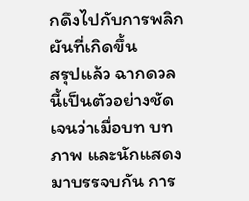กดึงไปกับการพลิกผันที่เกิดขึ้น
สรุปแล้ว ฉากดวลนี้เป็นตัวอย่างชัดเจนว่าเมื่อบท บทภาพ และนักแสดงมาบรรจบกัน การ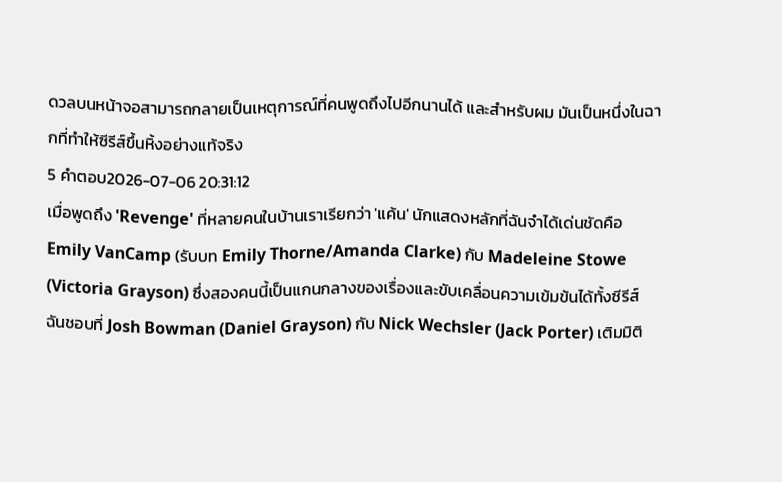ดวลบนหน้าจอสามารถกลายเป็นเหตุการณ์ที่คนพูดถึงไปอีกนานได้ และสำหรับผม มันเป็นหนึ่งในฉากที่ทำให้ซีรีส์ขึ้นหิ้งอย่างแท้จริง
5 คำตอบ2026-07-06 20:31:12
เมื่อพูดถึง 'Revenge' ที่หลายคนในบ้านเราเรียกว่า 'แค้น' นักแสดงหลักที่ฉันจำได้เด่นชัดคือ Emily VanCamp (รับบท Emily Thorne/Amanda Clarke) กับ Madeleine Stowe (Victoria Grayson) ซึ่งสองคนนี้เป็นแกนกลางของเรื่องและขับเคลื่อนความเข้มข้นได้ทั้งซีรีส์
ฉันชอบที่ Josh Bowman (Daniel Grayson) กับ Nick Wechsler (Jack Porter) เติมมิติ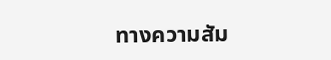ทางความสัม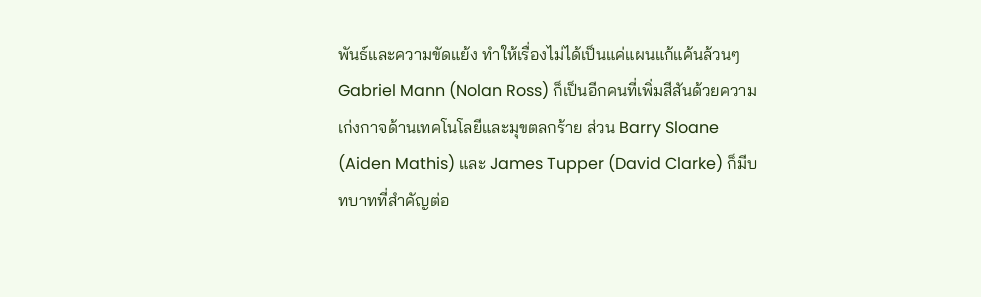พันธ์และความขัดแย้ง ทำให้เรื่องไม่ได้เป็นแค่แผนแก้แค้นล้วนๆ Gabriel Mann (Nolan Ross) ก็เป็นอีกคนที่เพิ่มสีสันด้วยความเก่งกาจด้านเทคโนโลยีและมุขตลกร้าย ส่วน Barry Sloane (Aiden Mathis) และ James Tupper (David Clarke) ก็มีบทบาทที่สำคัญต่อ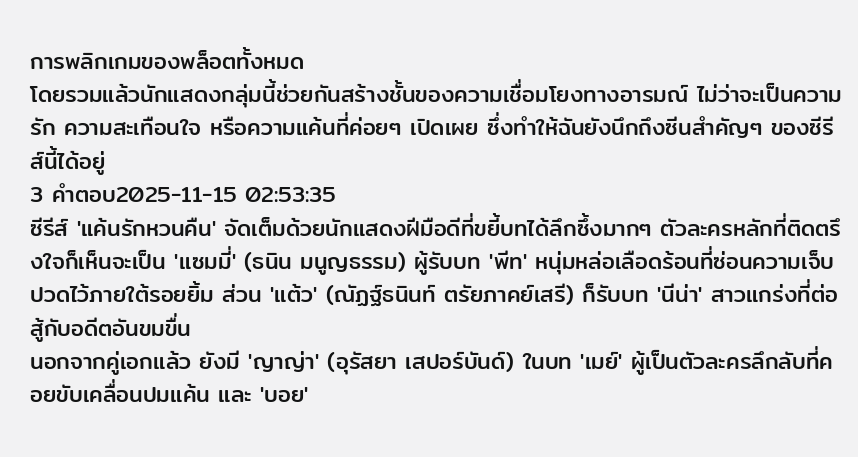การพลิกเกมของพล็อตทั้งหมด
โดยรวมแล้วนักแสดงกลุ่มนี้ช่วยกันสร้างชั้นของความเชื่อมโยงทางอารมณ์ ไม่ว่าจะเป็นความรัก ความสะเทือนใจ หรือความแค้นที่ค่อยๆ เปิดเผย ซึ่งทำให้ฉันยังนึกถึงซีนสำคัญๆ ของซีรีส์นี้ได้อยู่
3 คำตอบ2025-11-15 02:53:35
ซีรีส์ 'แค้นรักหวนคืน' จัดเต็มด้วยนักแสดงฝีมือดีที่ขยี้บทได้ลึกซึ้งมากๆ ตัวละครหลักที่ติดตรึงใจก็เห็นจะเป็น 'แซมมี่' (ธนิน มนูญธรรม) ผู้รับบท 'พีท' หนุ่มหล่อเลือดร้อนที่ซ่อนความเจ็บปวดไว้ภายใต้รอยยิ้ม ส่วน 'แต้ว' (ณัฏฐ์ธนินท์ ตรัยภาคย์เสรี) ก็รับบท 'นีน่า' สาวแกร่งที่ต่อสู้กับอดีตอันขมขื่น
นอกจากคู่เอกแล้ว ยังมี 'ญาญ่า' (อุรัสยา เสปอร์บันด์) ในบท 'เมย์' ผู้เป็นตัวละครลึกลับที่คอยขับเคลื่อนปมแค้น และ 'บอย'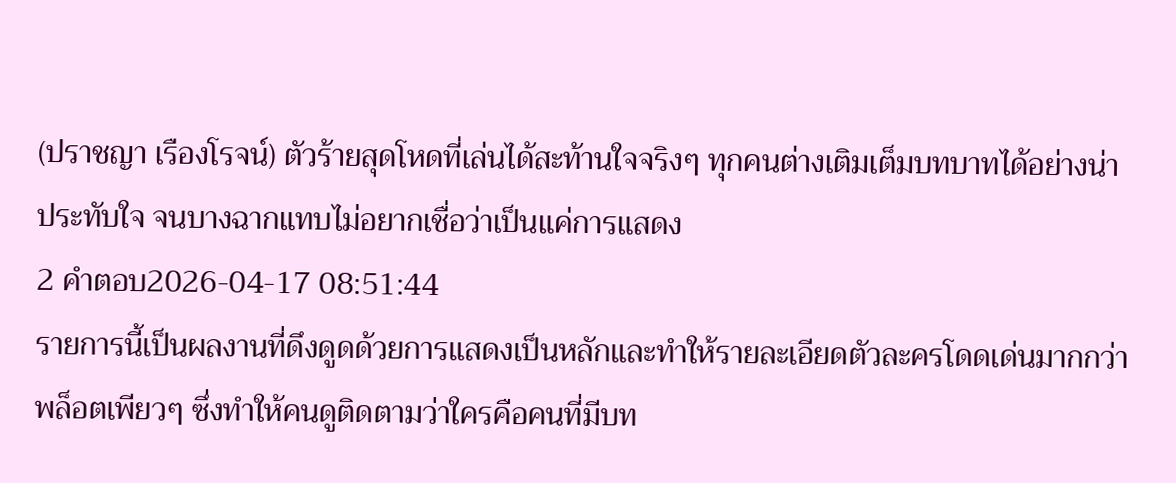(ปราชญา เรืองโรจน์) ตัวร้ายสุดโหดที่เล่นได้สะท้านใจจริงๆ ทุกคนต่างเติมเต็มบทบาทได้อย่างน่าประทับใจ จนบางฉากแทบไม่อยากเชื่อว่าเป็นแค่การแสดง
2 คำตอบ2026-04-17 08:51:44
รายการนี้เป็นผลงานที่ดึงดูดด้วยการแสดงเป็นหลักและทำให้รายละเอียดตัวละครโดดเด่นมากกว่าพล็อตเพียวๆ ซึ่งทำให้คนดูติดตามว่าใครคือคนที่มีบท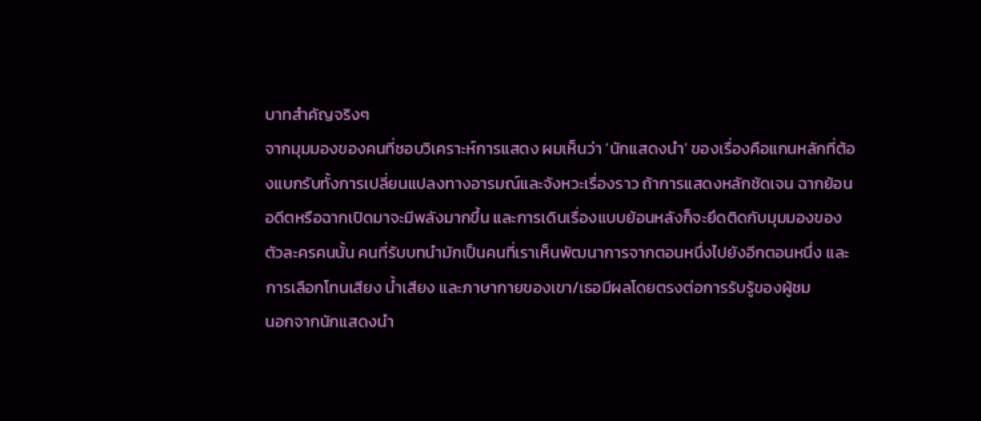บาทสำคัญจริงๆ
จากมุมมองของคนที่ชอบวิเคราะห์การแสดง ผมเห็นว่า ‘นักแสดงนำ’ ของเรื่องคือแกนหลักที่ต้องแบกรับทั้งการเปลี่ยนแปลงทางอารมณ์และจังหวะเรื่องราว ถ้าการแสดงหลักชัดเจน ฉากย้อนอดีตหรือฉากเปิดมาจะมีพลังมากขึ้น และการเดินเรื่องแบบย้อนหลังก็จะยึดติดกับมุมมองของตัวละครคนนั้น คนที่รับบทนำมักเป็นคนที่เราเห็นพัฒนาการจากตอนหนึ่งไปยังอีกตอนหนึ่ง และการเลือกโทนเสียง น้ำเสียง และภาษากายของเขา/เธอมีผลโดยตรงต่อการรับรู้ของผู้ชม
นอกจากนักแสดงนำ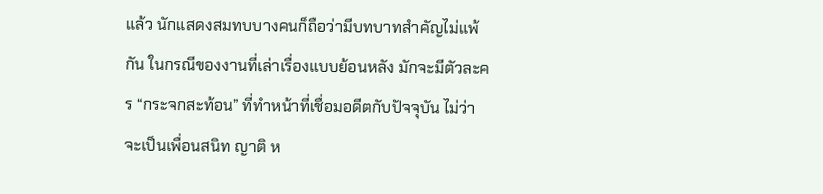แล้ว นักแสดงสมทบบางคนก็ถือว่ามีบทบาทสำคัญไม่แพ้กัน ในกรณีของงานที่เล่าเรื่องแบบย้อนหลัง มักจะมีตัวละคร “กระจกสะท้อน” ที่ทำหน้าที่เชื่อมอดีตกับปัจจุบัน ไม่ว่าจะเป็นเพื่อนสนิท ญาติ ห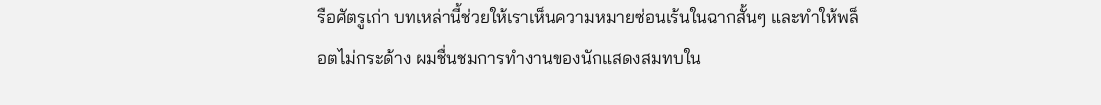รือศัตรูเก่า บทเหล่านี้ช่วยให้เราเห็นความหมายซ่อนเร้นในฉากสั้นๆ และทำให้พล็อตไม่กระด้าง ผมชื่นชมการทำงานของนักแสดงสมทบใน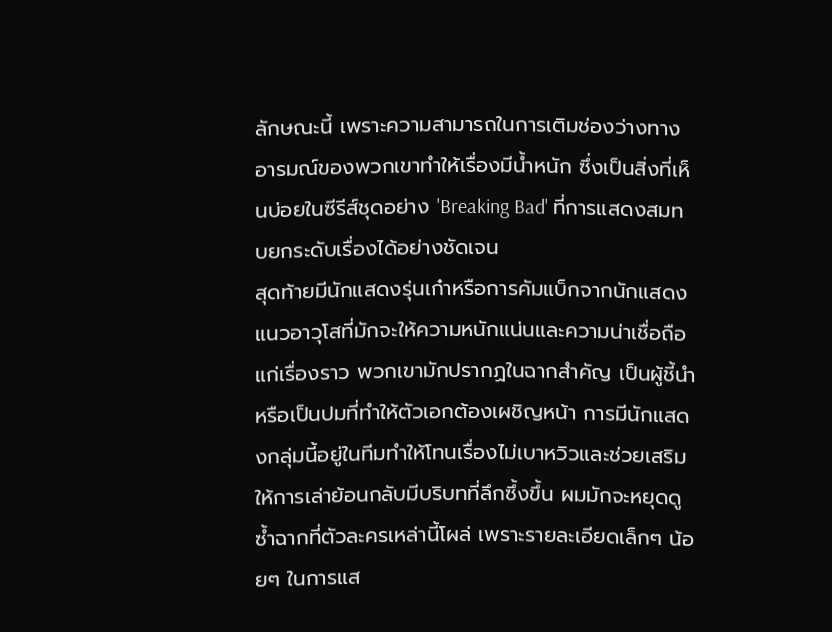ลักษณะนี้ เพราะความสามารถในการเติมช่องว่างทางอารมณ์ของพวกเขาทำให้เรื่องมีน้ำหนัก ซึ่งเป็นสิ่งที่เห็นบ่อยในซีรีส์ชุดอย่าง 'Breaking Bad' ที่การแสดงสมทบยกระดับเรื่องได้อย่างชัดเจน
สุดท้ายมีนักแสดงรุ่นเก๋าหรือการคัมแบ็กจากนักแสดงแนวอาวุโสที่มักจะให้ความหนักแน่นและความน่าเชื่อถือแก่เรื่องราว พวกเขามักปรากฏในฉากสำคัญ เป็นผู้ชี้นำหรือเป็นปมที่ทำให้ตัวเอกต้องเผชิญหน้า การมีนักแสดงกลุ่มนี้อยู่ในทีมทำให้โทนเรื่องไม่เบาหวิวและช่วยเสริมให้การเล่าย้อนกลับมีบริบทที่ลึกซึ้งขึ้น ผมมักจะหยุดดูซ้ำฉากที่ตัวละครเหล่านี้โผล่ เพราะรายละเอียดเล็กๆ น้อยๆ ในการแส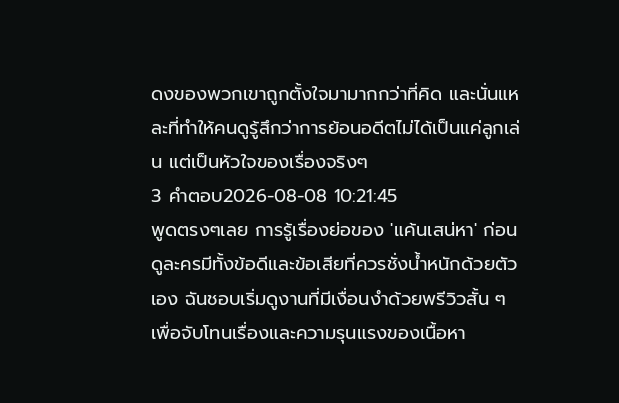ดงของพวกเขาถูกตั้งใจมามากกว่าที่คิด และนั่นแหละที่ทำให้คนดูรู้สึกว่าการย้อนอดีตไม่ได้เป็นแค่ลูกเล่น แต่เป็นหัวใจของเรื่องจริงๆ
3 คำตอบ2026-08-08 10:21:45
พูดตรงๆเลย การรู้เรื่องย่อของ 'แค้นเสน่หา' ก่อนดูละครมีทั้งข้อดีและข้อเสียที่ควรชั่งน้ำหนักด้วยตัวเอง ฉันชอบเริ่มดูงานที่มีเงื่อนงำด้วยพรีวิวสั้น ๆ เพื่อจับโทนเรื่องและความรุนแรงของเนื้อหา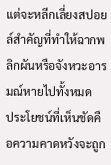แต่จะหลีกเลี่ยงสปอยล์สำคัญที่ทำให้ฉากพลิกผันหรือจังหวะอารมณ์หายไปทั้งหมด
ประโยชน์ที่เห็นชัดคือความคาดหวังจะถูก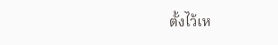ตั้งไว้เห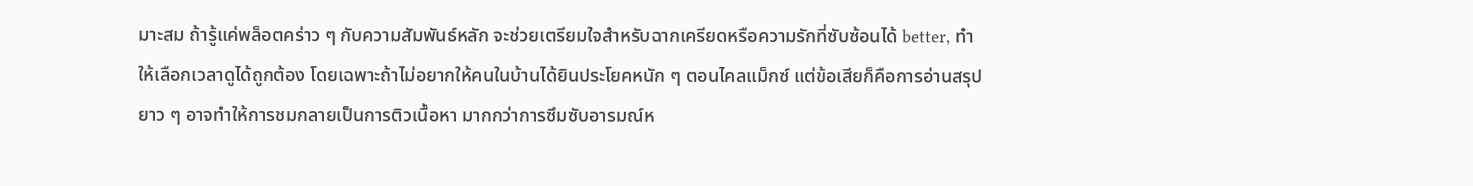มาะสม ถ้ารู้แค่พล็อตคร่าว ๆ กับความสัมพันธ์หลัก จะช่วยเตรียมใจสำหรับฉากเครียดหรือความรักที่ซับซ้อนได้ better, ทำให้เลือกเวลาดูได้ถูกต้อง โดยเฉพาะถ้าไม่อยากให้คนในบ้านได้ยินประโยคหนัก ๆ ตอนไคลแม็กซ์ แต่ข้อเสียก็คือการอ่านสรุปยาว ๆ อาจทำให้การชมกลายเป็นการติวเนื้อหา มากกว่าการซึมซับอารมณ์ห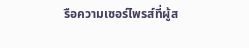รือความเซอร์ไพรส์ที่ผู้ส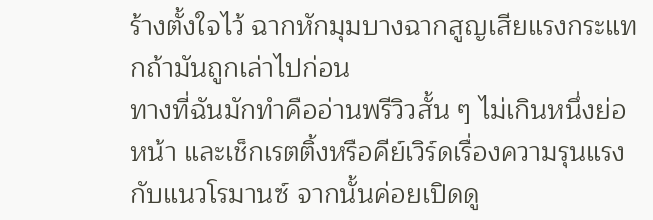ร้างตั้งใจไว้ ฉากหักมุมบางฉากสูญเสียแรงกระแทกถ้ามันถูกเล่าไปก่อน
ทางที่ฉันมักทำคืออ่านพรีวิวสั้น ๆ ไม่เกินหนึ่งย่อหน้า และเช็กเรตติ้งหรือคีย์เวิร์ดเรื่องความรุนแรงกับแนวโรมานซ์ จากนั้นค่อยเปิดดู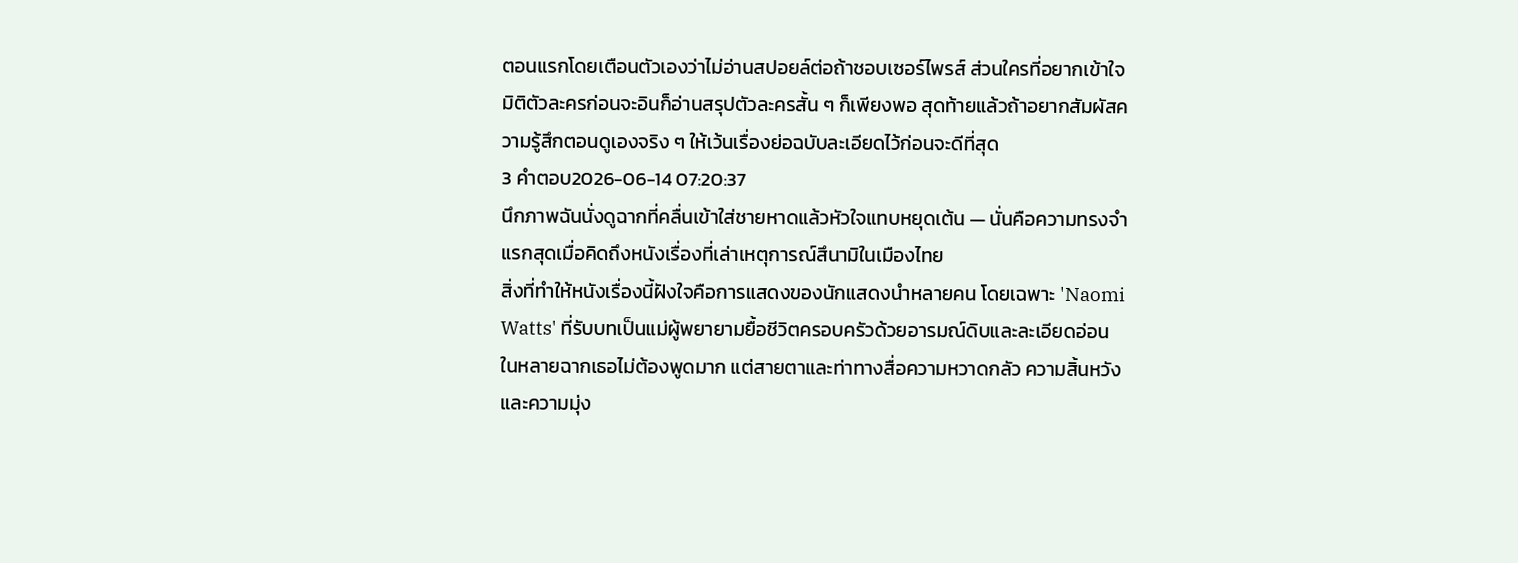ตอนแรกโดยเตือนตัวเองว่าไม่อ่านสปอยล์ต่อถ้าชอบเซอร์ไพรส์ ส่วนใครที่อยากเข้าใจมิติตัวละครก่อนจะอินก็อ่านสรุปตัวละครสั้น ๆ ก็เพียงพอ สุดท้ายแล้วถ้าอยากสัมผัสความรู้สึกตอนดูเองจริง ๆ ให้เว้นเรื่องย่อฉบับละเอียดไว้ก่อนจะดีที่สุด
3 คำตอบ2026-06-14 07:20:37
นึกภาพฉันนั่งดูฉากที่คลื่นเข้าใส่ชายหาดแล้วหัวใจแทบหยุดเต้น — นั่นคือความทรงจำแรกสุดเมื่อคิดถึงหนังเรื่องที่เล่าเหตุการณ์สึนามิในเมืองไทย
สิ่งที่ทำให้หนังเรื่องนี้ฝังใจคือการแสดงของนักแสดงนำหลายคน โดยเฉพาะ 'Naomi Watts' ที่รับบทเป็นแม่ผู้พยายามยื้อชีวิตครอบครัวด้วยอารมณ์ดิบและละเอียดอ่อน ในหลายฉากเธอไม่ต้องพูดมาก แต่สายตาและท่าทางสื่อความหวาดกลัว ความสิ้นหวัง และความมุ่ง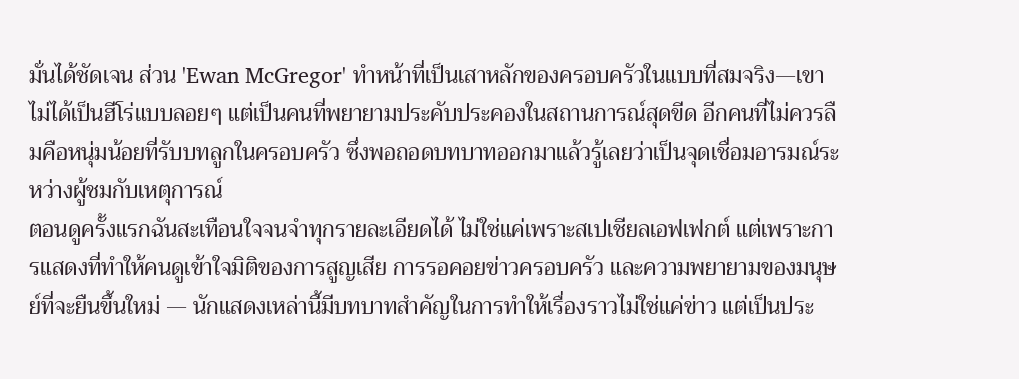มั่นได้ชัดเจน ส่วน 'Ewan McGregor' ทำหน้าที่เป็นเสาหลักของครอบครัวในแบบที่สมจริง—เขาไม่ได้เป็นฮีโร่แบบลอยๆ แต่เป็นคนที่พยายามประคับประคองในสถานการณ์สุดขีด อีกคนที่ไม่ควรลืมคือหนุ่มน้อยที่รับบทลูกในครอบครัว ซึ่งพอถอดบทบาทออกมาแล้วรู้เลยว่าเป็นจุดเชื่อมอารมณ์ระหว่างผู้ชมกับเหตุการณ์
ตอนดูครั้งแรกฉันสะเทือนใจจนจำทุกรายละเอียดได้ ไม่ใช่แค่เพราะสเปเชียลเอฟเฟกต์ แต่เพราะการแสดงที่ทำให้คนดูเข้าใจมิติของการสูญเสีย การรอคอยข่าวครอบครัว และความพยายามของมนุษย์ที่จะยืนขึ้นใหม่ — นักแสดงเหล่านี้มีบทบาทสำคัญในการทำให้เรื่องราวไม่ใช่แค่ข่าว แต่เป็นประ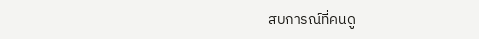สบการณ์ที่คนดู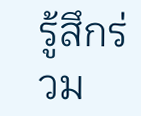รู้สึกร่วม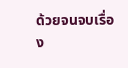ด้วยจนจบเรื่อง